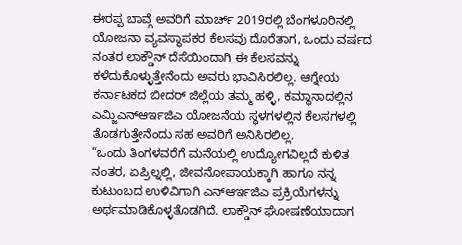ಈರಪ್ಪ ಬಾವ್ಗೆ ಅವರಿಗೆ ಮಾರ್ಚ್ 2019ರಲ್ಲಿ ಬೆಂಗಳೂರಿನಲ್ಲಿ ಯೋಜನಾ ವ್ಯವಸ್ಥಾಪಕರ ಕೆಲಸವು ದೊರೆತಾಗ, ಒಂದು ವರ್ಷದ ನಂತರ ಲಾಕ್ಡೌನ್ ದೆಸೆಯಿಂದಾಗಿ ಈ ಕೆಲಸವನ್ನು ಕಳೆದುಕೊಳ್ಳುತ್ತೇನೆಂದು ಅವರು ಭಾವಿಸಿರಲಿಲ್ಲ. ಆಗ್ನೇಯ ಕರ್ನಾಟಕದ ಬೀದರ್ ಜಿಲ್ಲೆಯ ತಮ್ಮ ಹಳ್ಳಿ, ಕಮ್ಥಾನಾದಲ್ಲಿನ ಎಮ್ಜಿಎನ್ಆರ್ಇಜಿಎ ಯೋಜನೆಯ ಸ್ಥಳಗಳಲ್ಲಿನ ಕೆಲಸಗಳಲ್ಲಿ ತೊಡಗುತ್ತೇನೆಂದು ಸಹ ಅವರಿಗೆ ಅನಿಸಿರಲಿಲ್ಲ.
“ಒಂದು ತಿಂಗಳವರೆಗೆ ಮನೆಯಲ್ಲಿ ಉದ್ಯೋಗವಿಲ್ಲದೆ ಕುಳಿತ ನಂತರ, ಏಪ್ರಿಲ್ನಲ್ಲಿ, ಜೀವನೋಪಾಯಕ್ಕಾಗಿ ಹಾಗೂ ನನ್ನ ಕುಟುಂಬದ ಉಳಿವಿಗಾಗಿ ಎನ್ಆರ್ಇಜಿಎ ಪ್ರಕ್ರಿಯೆಗಳನ್ನು ಅರ್ಥಮಾಡಿಕೊಳ್ಳತೊಡಗಿದೆ. ಲಾಕ್ಡೌನ್ ಘೋಷಣೆಯಾದಾಗ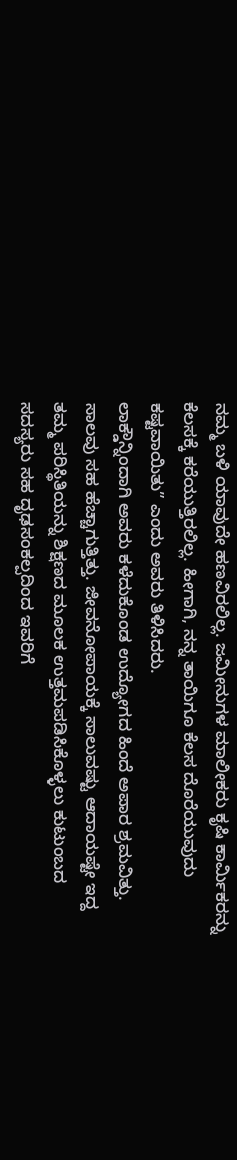ನಮ್ಮ ಬಳಿ ಯಾವುದೇ ಹಣವಿರಲಿಲ್ಲ. ಜಮೀನುಗಳ ಮಾಲೀಕರು ಕೃಷಿ ಕಾರ್ಮಿಕರನ್ನು ಕೆಲಸಕ್ಕೆ ಕರೆಯುತ್ತಿರಲಿಲ್ಲ. ಹೀಗಾಗಿ, ನನ್ನ ತಾಯಿಗೂ ಕೆಲಸ ದೊರೆಯುವುದು ಕಷ್ಟವಾಯಿತು” ಎಂದು ಅವರು ತಿಳಿಸಿದರು.
ಲಾಕ್ಡೌನ್ನಿಂದಾಗಿ ಅವರು ಕಳೆದುಕೊಂಡ ಉದ್ಯೋಗದ ಹಿಂದೆ ಅಪಾರ ಶ್ರಮವಿತ್ತು. ಸಾಲವು ಸಹ ಹೆಚ್ಚಾಗುತ್ತಿತ್ತು. ಜೀವನೋಪಾಯಕ್ಕೆ ಸಾಲುವಷ್ಟು ಆದಾಯಷ್ಟೇ ಇದ್ದ ತಮ್ಮ ಪರಿಸ್ಥಿತಿಯನ್ನು ಶಿಕ್ಷಣದ ಮೂಲಕ ಉತ್ತಮಪಡಿಸಿಕೊಳ್ಳಲು ಕುಟುಂಬದ ಸದಸ್ಯರು ಸಹ ದೃಢಸಂಕಲ್ಪದಿಂದ ಇವರಿಗೆ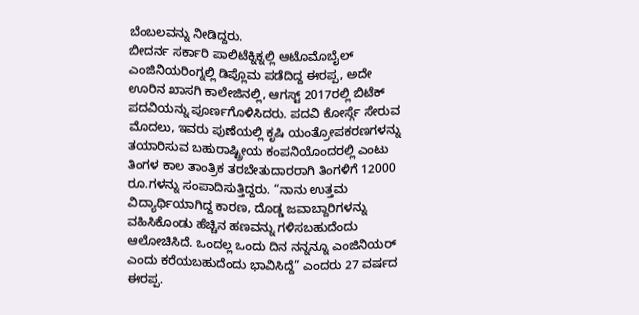ಬೆಂಬಲವನ್ನು ನೀಡಿದ್ದರು.
ಬೀದರ್ನ ಸರ್ಕಾರಿ ಪಾಲಿಟೆಕ್ನಿಕ್ನಲ್ಲಿ ಆಟೊಮೊಬೈಲ್ ಎಂಜಿನಿಯರಿಂಗ್ನಲ್ಲಿ ಡಿಪ್ಲೊಮ ಪಡೆದಿದ್ದ ಈರಪ್ಪ, ಅದೇ ಊರಿನ ಖಾಸಗಿ ಕಾಲೇಜಿನಲ್ಲಿ, ಆಗಸ್ಟ್ 2017ರಲ್ಲಿ ಬಿಟೆಕ್ ಪದವಿಯನ್ನು ಪೂರ್ಣಗೊಳಿಸಿದರು. ಪದವಿ ಕೋರ್ಸ್ಗೆ ಸೇರುವ ಮೊದಲು, ಇವರು ಪುಣೆಯಲ್ಲಿ ಕೃಷಿ ಯಂತ್ರೋಪಕರಣಗಳನ್ನು ತಯಾರಿಸುವ ಬಹುರಾಷ್ಟ್ರೀಯ ಕಂಪನಿಯೊಂದರಲ್ಲಿ ಎಂಟು ತಿಂಗಳ ಕಾಲ ತಾಂತ್ರಿಕ ತರಬೇತುದಾರರಾಗಿ ತಿಂಗಳಿಗೆ 12000 ರೂ.ಗಳನ್ನು ಸಂಪಾದಿಸುತ್ತಿದ್ದರು. “ನಾನು ಉತ್ತಮ ವಿದ್ಯಾರ್ಥಿಯಾಗಿದ್ದ ಕಾರಣ, ದೊಡ್ಡ ಜವಾಬ್ದಾರಿಗಳನ್ನು ವಹಿಸಿಕೊಂಡು ಹೆಚ್ಚಿನ ಹಣವನ್ನು ಗಳಿಸಬಹುದೆಂದು ಆಲೋಚಿಸಿದೆ. ಒಂದಲ್ಲ ಒಂದು ದಿನ ನನ್ನನ್ನೂ ಎಂಜಿನಿಯರ್ ಎಂದು ಕರೆಯಬಹುದೆಂದು ಭಾವಿಸಿದ್ದೆ” ಎಂದರು 27 ವರ್ಷದ ಈರಪ್ಪ.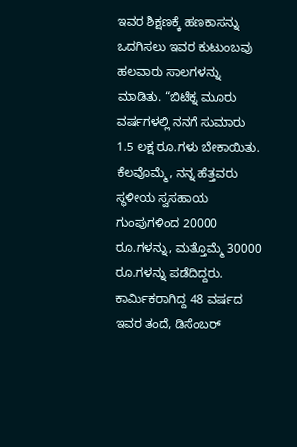ಇವರ ಶಿಕ್ಷಣಕ್ಕೆ ಹಣಕಾಸನ್ನು ಒದಗಿಸಲು ಇವರ ಕುಟುಂಬವು ಹಲವಾರು ಸಾಲಗಳನ್ನು ಮಾಡಿತು. “ಬಿಟೆಕ್ನ ಮೂರು ವರ್ಷಗಳಲ್ಲಿ ನನಗೆ ಸುಮಾರು 1.5 ಲಕ್ಷ ರೂ.ಗಳು ಬೇಕಾಯಿತು. ಕೆಲವೊಮ್ಮೆ, ನನ್ನ ಹೆತ್ತವರು ಸ್ಥಳೀಯ ಸ್ವಸಹಾಯ ಗುಂಪುಗಳಿಂದ 20000 ರೂ.ಗಳನ್ನು, ಮತ್ತೊಮ್ಮೆ 30000 ರೂ.ಗಳನ್ನು ಪಡೆದಿದ್ದರು. ಕಾರ್ಮಿಕರಾಗಿದ್ದ 48 ವರ್ಷದ ಇವರ ತಂದೆ, ಡಿಸೆಂಬರ್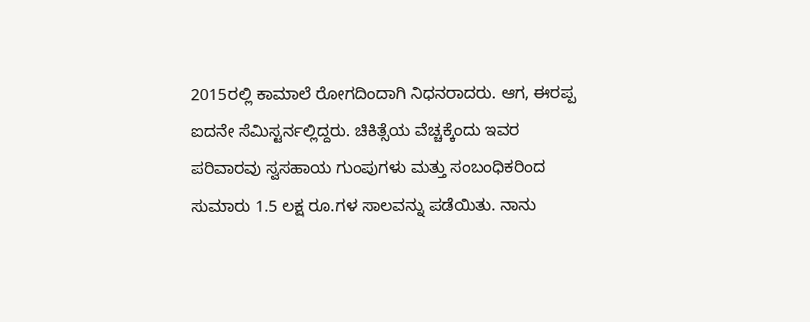2015ರಲ್ಲಿ ಕಾಮಾಲೆ ರೋಗದಿಂದಾಗಿ ನಿಧನರಾದರು. ಆಗ, ಈರಪ್ಪ ಐದನೇ ಸೆಮಿಸ್ಟರ್ನಲ್ಲಿದ್ದರು. ಚಿಕಿತ್ಸೆಯ ವೆಚ್ಚಕ್ಕೆಂದು ಇವರ ಪರಿವಾರವು ಸ್ವಸಹಾಯ ಗುಂಪುಗಳು ಮತ್ತು ಸಂಬಂಧಿಕರಿಂದ ಸುಮಾರು 1.5 ಲಕ್ಷ ರೂ.ಗಳ ಸಾಲವನ್ನು ಪಡೆಯಿತು. ನಾನು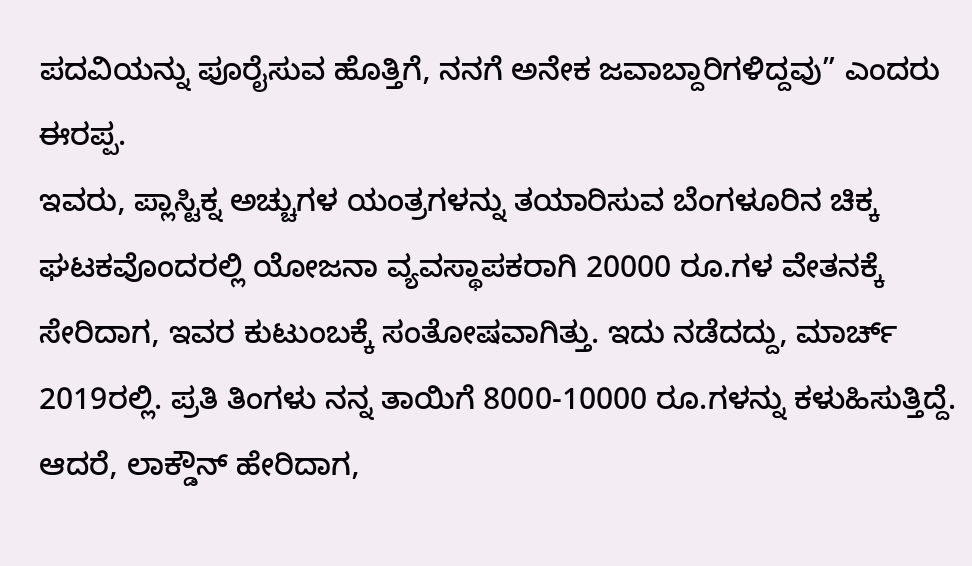ಪದವಿಯನ್ನು ಪೂರೈಸುವ ಹೊತ್ತಿಗೆ, ನನಗೆ ಅನೇಕ ಜವಾಬ್ದಾರಿಗಳಿದ್ದವು” ಎಂದರು ಈರಪ್ಪ.
ಇವರು, ಪ್ಲಾಸ್ಟಿಕ್ನ ಅಚ್ಚುಗಳ ಯಂತ್ರಗಳನ್ನು ತಯಾರಿಸುವ ಬೆಂಗಳೂರಿನ ಚಿಕ್ಕ ಘಟಕವೊಂದರಲ್ಲಿ ಯೋಜನಾ ವ್ಯವಸ್ಥಾಪಕರಾಗಿ 20000 ರೂ.ಗಳ ವೇತನಕ್ಕೆ ಸೇರಿದಾಗ, ಇವರ ಕುಟುಂಬಕ್ಕೆ ಸಂತೋಷವಾಗಿತ್ತು. ಇದು ನಡೆದದ್ದು, ಮಾರ್ಚ್ 2019ರಲ್ಲಿ. ಪ್ರತಿ ತಿಂಗಳು ನನ್ನ ತಾಯಿಗೆ 8000-10000 ರೂ.ಗಳನ್ನು ಕಳುಹಿಸುತ್ತಿದ್ದೆ. ಆದರೆ, ಲಾಕ್ಡೌನ್ ಹೇರಿದಾಗ,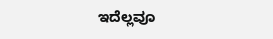ಇದೆಲ್ಲವೂ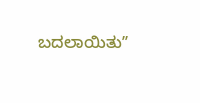ಬದಲಾಯಿತುʼʼ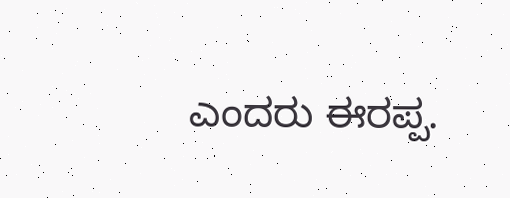ಎಂದರು ಈರಪ್ಪ.